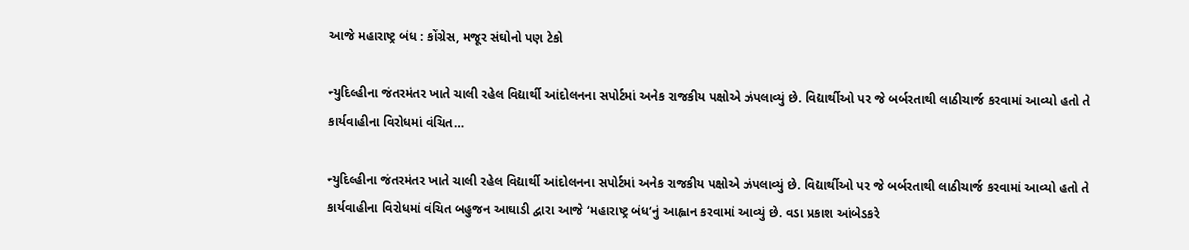આજે મહારાષ્ટ્ર બંધ : કોંગ્રેસ, મજૂર સંઘોનો પણ ટેકો

ન્યુદિલ્હીના જંતરમંતર ખાતે ચાલી રહેલ વિદ્યાર્થી આંદોલનના સપોર્ટમાં અનેક રાજકીય પક્ષોએ ઝંપલાવ્યું છે. વિદ્યાર્થીઓ પર જે બર્બરતાથી લાઠીચાર્જ કરવામાં આવ્યો હતો તે કાર્યવાહીના વિરોધમાં વંચિત…

ન્યુદિલ્હીના જંતરમંતર ખાતે ચાલી રહેલ વિદ્યાર્થી આંદોલનના સપોર્ટમાં અનેક રાજકીય પક્ષોએ ઝંપલાવ્યું છે. વિદ્યાર્થીઓ પર જે બર્બરતાથી લાઠીચાર્જ કરવામાં આવ્યો હતો તે કાર્યવાહીના વિરોધમાં વંચિત બહુજન આઘાડી દ્વારા આજે ‘મહારાષ્ટ્ર બંધ‘નું આહ્વાન કરવામાં આવ્યું છે. વડા પ્રકાશ આંબેડકરે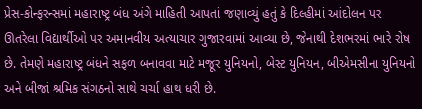પ્રેસ-કોન્ફરન્સમાં મહારાષ્ટ્ર બંધ અંગે માહિતી આપતાં જણાવ્યું હતું કે દિલ્હીમાં આંદોલન પર ઊતરેલા વિદ્યાર્થીઓ પર અમાનવીય અત્યાચાર ગુજારવામાં આવ્યા છે, જેનાથી દેશભરમાં ભારે રોષ છે. તેમણે મહારાષ્ટ્ર બંધને સફળ બનાવવા માટે મજૂર યુનિયનો, બેસ્ટ યુનિયન, બીએમસીના યુનિયનો અને બીજાં શ્રમિક સંગઠનો સાથે ચર્ચા હાથ ધરી છે.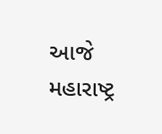આજે મહારાષ્ટ્ર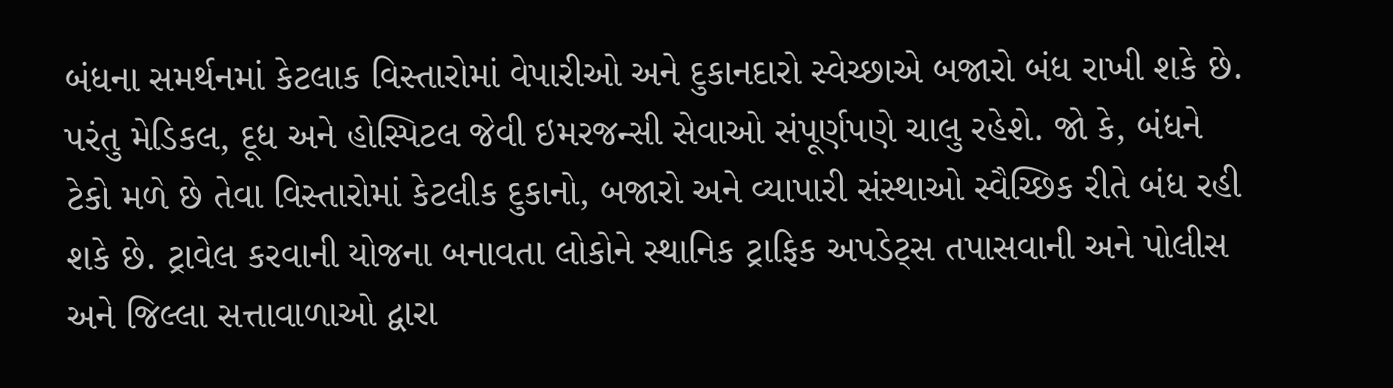બંધના સમર્થનમાં કેટલાક વિસ્તારોમાં વેપારીઓ અને દુકાનદારો સ્વેચ્છાએ બજારો બંધ રાખી શકે છે. પરંતુ મેડિકલ, દૂધ અને હોસ્પિટલ જેવી ઇમરજન્સી સેવાઓ સંપૂર્ણપણે ચાલુ રહેશે. જો કે, બંધને ટેકો મળે છે તેવા વિસ્તારોમાં કેટલીક દુકાનો, બજારો અને વ્યાપારી સંસ્થાઓ સ્વૈચ્છિક રીતે બંધ રહી શકે છે. ટ્રાવેલ કરવાની યોજના બનાવતા લોકોને સ્થાનિક ટ્રાફિક અપડેટ્સ તપાસવાની અને પોલીસ અને જિલ્લા સત્તાવાળાઓ દ્વારા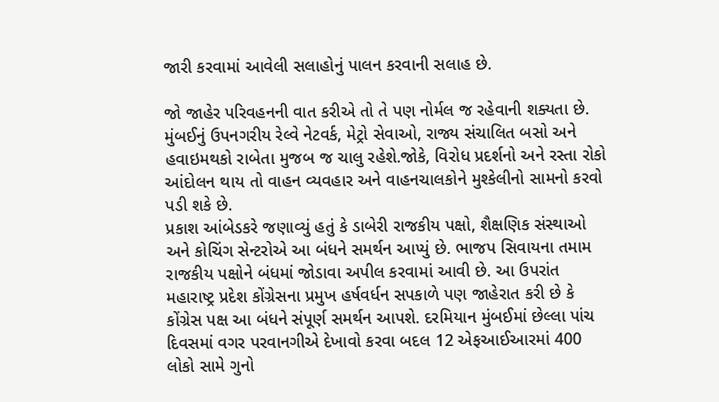જારી કરવામાં આવેલી સલાહોનું પાલન કરવાની સલાહ છે.

જો જાહેર પરિવહનની વાત કરીએ તો તે પણ નોર્મલ જ રહેવાની શક્યતા છે. મુંબઈનું ઉપનગરીય રેલ્વે નેટવર્ક, મેટ્રો સેવાઓ, રાજ્ય સંચાલિત બસો અને હવાઇમથકો રાબેતા મુજબ જ ચાલુ રહેશે.જોકે, વિરોધ પ્રદર્શનો અને રસ્તા રોકો આંદોલન થાય તો વાહન વ્યવહાર અને વાહનચાલકોને મુશ્કેલીનો સામનો કરવો પડી શકે છે.
પ્રકાશ આંબેડકરે જણાવ્યું હતું કે ડાબેરી રાજકીય પક્ષો, શૈક્ષણિક સંસ્થાઓ અને કોચિંગ સેન્ટરોએ આ બંધને સમર્થન આપ્યું છે. ભાજપ સિવાયના તમામ રાજકીય પક્ષોને બંધમાં જોડાવા અપીલ કરવામાં આવી છે. આ ઉપરાંત મહારાષ્ટ્ર પ્રદેશ કોંગ્રેસના પ્રમુખ હર્ષવર્ધન સપકાળે પણ જાહેરાત કરી છે કે કોંગ્રેસ પક્ષ આ બંધને સંપૂર્ણ સમર્થન આપશે. દરમિયાન મુંબઈમાં છેલ્લા પાંચ દિવસમાં વગર પરવાનગીએ દેખાવો કરવા બદલ 12 એફઆઈઆરમાં 400 લોકો સામે ગુનો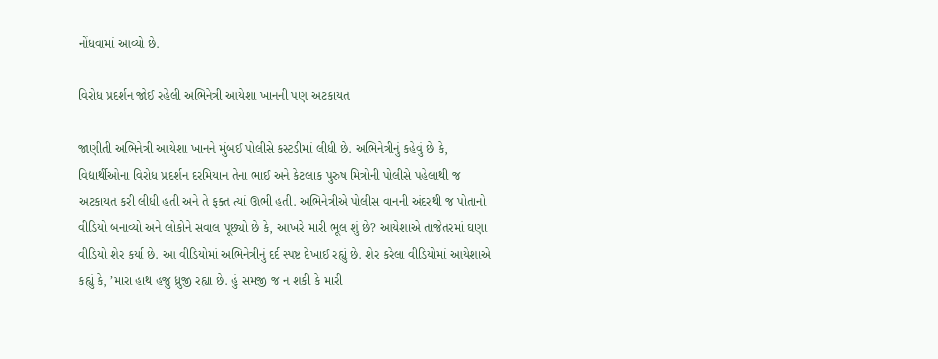નોંધવામાં આવ્યો છે.

વિરોધ પ્રદર્શન જોઈ રહેલી અભિનેત્રી આયેશા ખાનની પણ અટકાયત

જાણીતી અભિનેત્રી આયેશા ખાનને મુંબઈ પોલીસે કસ્ટડીમાં લીધી છે. અભિનેત્રીનું કહેવું છે કે, વિદ્યાર્થીઓના વિરોધ પ્રદર્શન દરમિયાન તેના ભાઈ અને કેટલાક પુરુષ મિત્રોની પોલીસે પહેલાથી જ અટકાયત કરી લીધી હતી અને તે ફક્ત ત્યાં ઊભી હતી. અભિનેત્રીએ પોલીસ વાનની અંદરથી જ પોતાનો વીડિયો બનાવ્યો અને લોકોને સવાલ પૂછ્યો છે કે, આખરે મારી ભૂલ શું છે? આયેશાએ તાજેતરમાં ઘણા વીડિયો શેર કર્યા છે. આ વીડિયોમાં અભિનેત્રીનું દર્દ સ્પષ્ટ દેખાઈ રહ્યું છે. શેર કરેલા વીડિયોમાં આયેશાએ કહ્યું કે, ’મારા હાથ હજુ ધ્રુજી રહ્યા છે. હું સમજી જ ન શકી કે મારી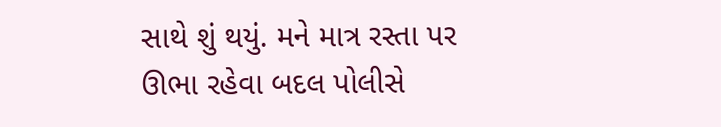સાથે શું થયું. મને માત્ર રસ્તા પર ઊભા રહેવા બદલ પોલીસે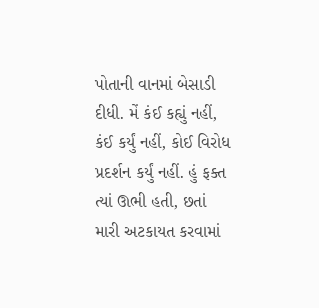પોતાની વાનમાં બેસાડી દીધી. મેં કંઈ કહ્યું નહીં, કંઈ કર્યું નહીં, કોઈ વિરોધ પ્રદર્શન કર્યું નહીં. હું ફક્ત ત્યાં ઊભી હતી, છતાં મારી અટકાયત કરવામાં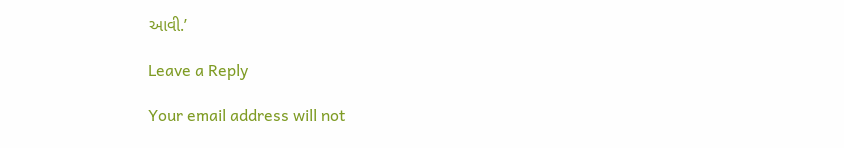આવી.’

Leave a Reply

Your email address will not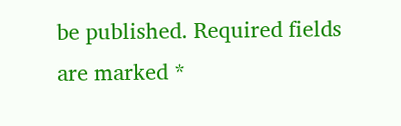be published. Required fields are marked *